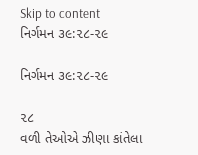Skip to content
નિર્ગમન ૩૯:૨૮-૨૯

નિર્ગમન ૩૯:૨૮-૨૯

૨૮
વળી તેઓએ ઝીણા કાંતેલા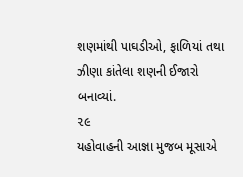શણમાંથી પાઘડીઓ, ફાળિયાં તથા ઝીણા કાંતેલા શણની ઈજારો બનાવ્યાં.
૨૯
યહોવાહની આજ્ઞા મુજબ મૂસાએ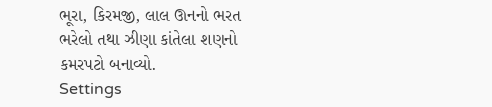ભૂરા, કિરમજી, લાલ ઊનનો ભરત ભરેલો તથા ઝીણા કાંતેલા શણનો કમરપટો બનાવ્યો.
Settings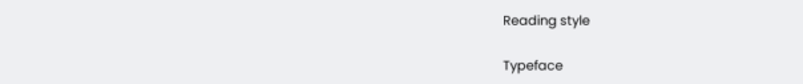Reading style

Typeface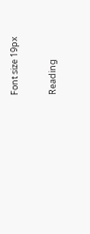Font size 19px

Reading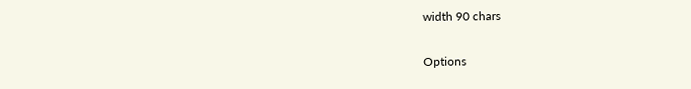width 90 chars

Options